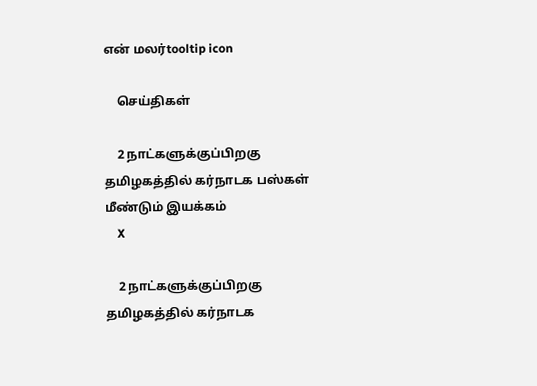என் மலர்tooltip icon

    செய்திகள்

    2 நாட்களுக்குப்பிறகு தமிழகத்தில் கர்நாடக பஸ்கள் மீண்டும் இயக்கம்
    X

    2 நாட்களுக்குப்பிறகு தமிழகத்தில் கர்நாடக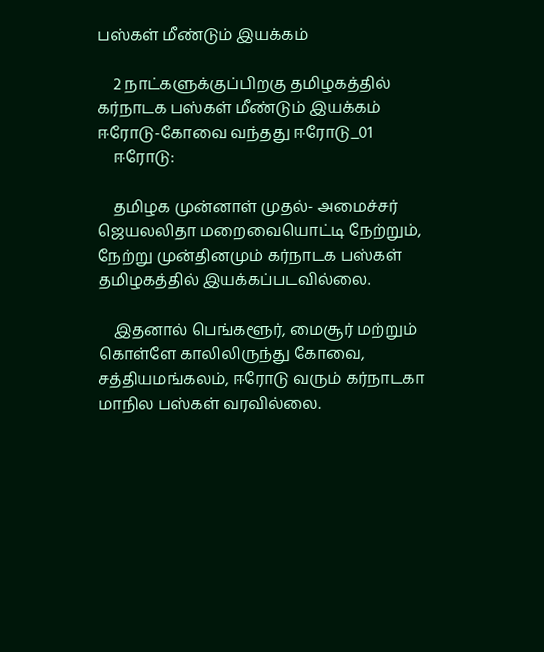பஸ்கள் மீண்டும் இயக்கம்

    2 நாட்களுக்குப்பிறகு தமிழகத்தில் கர்நாடக பஸ்கள் மீண்டும் இயக்கம் ஈரோடு-கோவை வந்தது ஈரோடு_01
    ஈரோடு:

    தமிழக முன்னாள் முதல்- அமைச்சர் ஜெயலலிதா மறைவையொட்டி நேற்றும், நேற்று முன்தினமும் கர்நாடக பஸ்கள் தமிழகத்தில் இயக்கப்படவில்லை.

    இதனால் பெங்களூர், மைசூர் மற்றும் கொள்ளே காலிலிருந்து கோவை, சத்தியமங்கலம், ஈரோடு வரும் கர்நாடகா மாநில பஸ்கள் வரவில்லை.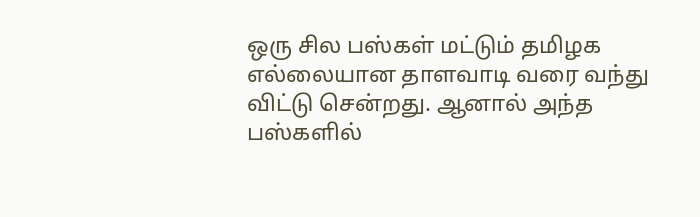ஒரு சில பஸ்கள் மட்டும் தமிழக எல்லையான தாளவாடி வரை வந்து விட்டு சென்றது. ஆனால் அந்த பஸ்களில்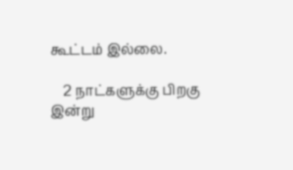கூட்டம் இல்லை.

    2 நாட்களுக்கு பிறகு இன்று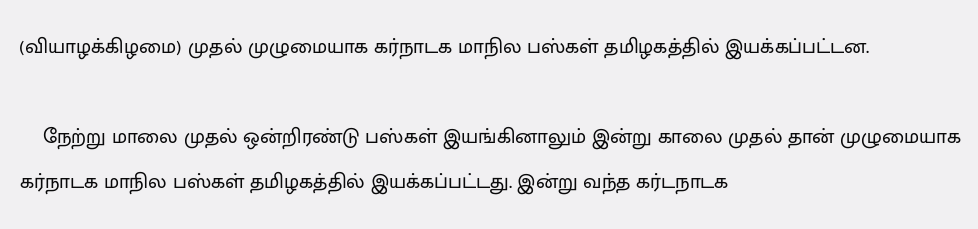(வியாழக்கிழமை) முதல் முழுமையாக கர்நாடக மாநில பஸ்கள் தமிழகத்தில் இயக்கப்பட்டன.

    நேற்று மாலை முதல் ஒன்றிரண்டு பஸ்கள் இயங்கினாலும் இன்று காலை முதல் தான் முழுமையாக கர்நாடக மாநில பஸ்கள் தமிழகத்தில் இயக்கப்பட்டது. இன்று வந்த கர்டநாடக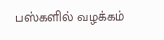பஸ்களில் வழக்கம்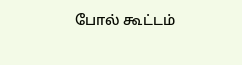போல் கூட்டம்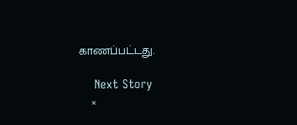காணப்பட்டது.

    Next Story
    ×